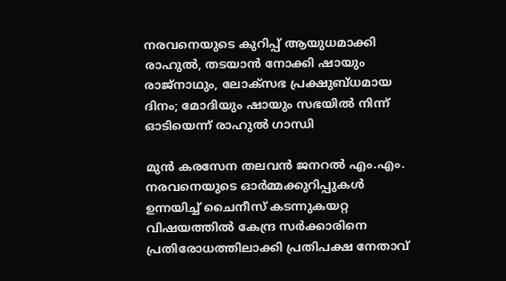നരവനെയുടെ കുറിപ്പ് ആയുധമാക്കി രാഹുൽ, തടയാൻ നോക്കി ഷായും രാജ്നാഥും, ലോക്സഭ പ്രക്ഷുബ്ധമായ ദിനം; മോദിയും ഷായും സഭയിൽ നിന്ന് ഓടിയെന്ന് രാഹുൽ ഗാന്ധി

മുൻ കരസേന തലവൻ ജനറൽ എം.എം. നരവനെയുടെ ഓർമ്മക്കുറിപ്പുകൾ ഉന്നയിച്ച് ചൈനീസ് കടന്നുകയറ്റ വിഷയത്തിൽ കേന്ദ്ര സർക്കാരിനെ പ്രതിരോധത്തിലാക്കി പ്രതിപക്ഷ നേതാവ്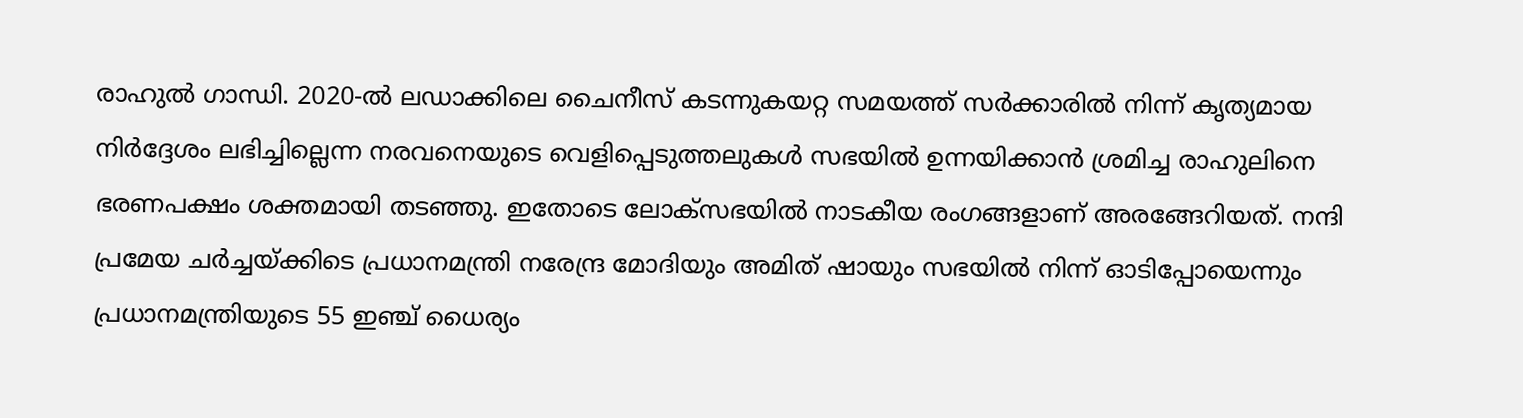രാഹുൽ ഗാന്ധി. 2020-ൽ ലഡാക്കിലെ ചൈനീസ് കടന്നുകയറ്റ സമയത്ത് സർക്കാരിൽ നിന്ന് കൃത്യമായ നിർദ്ദേശം ലഭിച്ചില്ലെന്ന നരവനെയുടെ വെളിപ്പെടുത്തലുകൾ സഭയിൽ ഉന്നയിക്കാൻ ശ്രമിച്ച രാഹുലിനെ ഭരണപക്ഷം ശക്തമായി തടഞ്ഞു. ഇതോടെ ലോക്സഭയിൽ നാടകീയ രംഗങ്ങളാണ് അരങ്ങേറിയത്. നന്ദി പ്രമേയ ചർച്ചയ്ക്കിടെ പ്രധാനമന്ത്രി നരേന്ദ്ര മോദിയും അമിത് ഷായും സഭയിൽ നിന്ന് ഓടിപ്പോയെന്നും പ്രധാനമന്ത്രിയുടെ 55 ഇഞ്ച് ധൈര്യം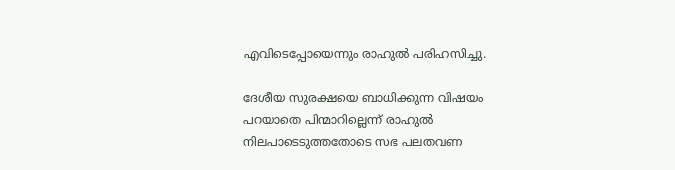എവിടെപ്പോയെന്നും രാഹുൽ പരിഹസിച്ചു.

ദേശീയ സുരക്ഷയെ ബാധിക്കുന്ന വിഷയം പറയാതെ പിന്മാറില്ലെന്ന് രാഹുൽ നിലപാടെടുത്തതോടെ സഭ പലതവണ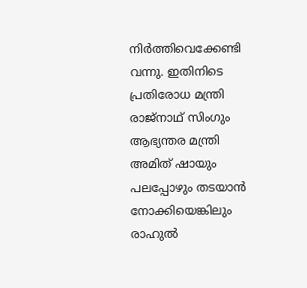നിർത്തിവെക്കേണ്ടി വന്നു. ഇതിനിടെ പ്രതിരോധ മന്ത്രി രാജ്നാഥ് സിംഗും ആഭ്യന്തര മന്ത്രി അമിത് ഷായും പലപ്പോഴും തടയാൻ നോക്കിയെങ്കിലും രാഹുൽ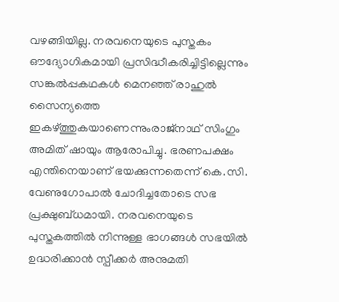വഴങ്ങിയില്ല. നരവനെയുടെ പുസ്തകം ഔദ്യോഗികമായി പ്രസിദ്ധീകരിച്ചിട്ടില്ലെന്നും സങ്കൽപ്പകഥകൾ മെനഞ്ഞ് രാഹുൽ സൈന്യത്തെ ഇകഴ്ത്തുകയാണെന്നുംരാജ്നാഥ് സിംഗും അമിത് ഷായും ആരോപിച്ചു. ഭരണപക്ഷം എന്തിനെയാണ് ഭയക്കുന്നതെന്ന് കെ.സി. വേണുഗോപാൽ ചോദിച്ചതോടെ സഭ പ്രക്ഷുബ്ധമായി. നരവനെയുടെ പുസ്തകത്തിൽ നിന്നുള്ള ഭാഗങ്ങൾ സഭയിൽ ഉദ്ധരിക്കാൻ സ്പീക്കർ അനുമതി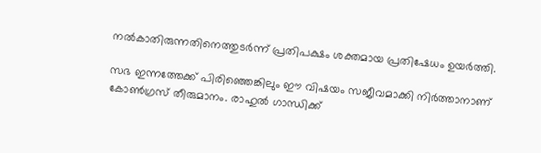നൽകാതിരുന്നതിനെത്തുടർന്ന് പ്രതിപക്ഷം ശക്തമായ പ്രതിഷേധം ഉയർത്തി.

സഭ ഇന്നത്തേക്ക് പിരിഞ്ഞെങ്കിലും ഈ വിഷയം സജീവമാക്കി നിർത്താനാണ് കോൺഗ്രസ് തീരുമാനം. രാഹുൽ ഗാന്ധിക്ക്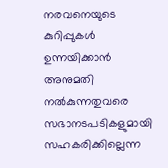നരവനെയുടെ കുറിപ്പുകൾ ഉന്നയിക്കാൻ അനുമതി നൽകുന്നതുവരെ സഭാനടപടികളുമായി സഹകരിക്കില്ലെന്ന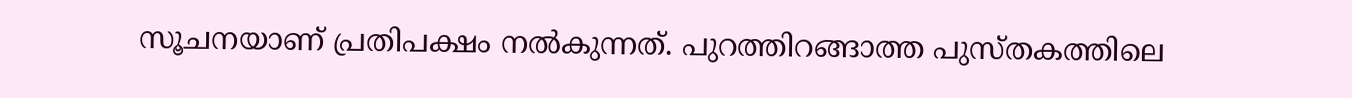സൂചനയാണ് പ്രതിപക്ഷം നൽകുന്നത്. പുറത്തിറങ്ങാത്ത പുസ്തകത്തിലെ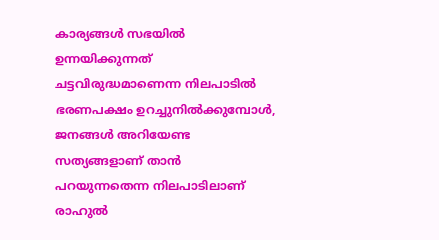കാര്യങ്ങൾ സഭയിൽ ഉന്നയിക്കുന്നത് ചട്ടവിരുദ്ധമാണെന്ന നിലപാടിൽ ഭരണപക്ഷം ഉറച്ചുനിൽക്കുമ്പോൾ, ജനങ്ങൾ അറിയേണ്ട സത്യങ്ങളാണ് താൻ പറയുന്നതെന്ന നിലപാടിലാണ് രാഹുൽ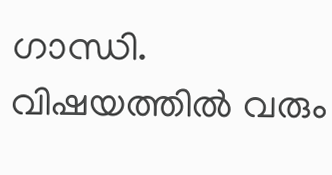ഗാന്ധി. വിഷയത്തിൽ വരും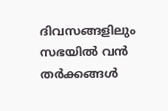ദിവസങ്ങളിലും സഭയിൽ വൻ തർക്കങ്ങൾ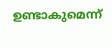ഉണ്ടാകുമെന്ന്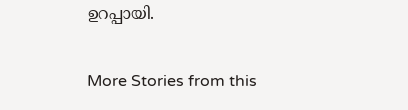ഉറപ്പായി.

More Stories from this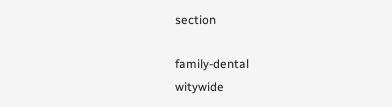section

family-dental
witywide